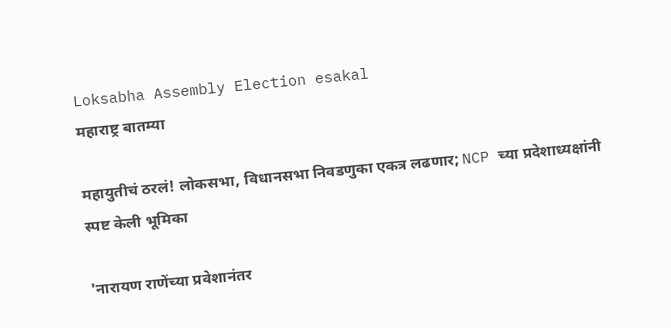Loksabha Assembly Election esakal
महाराष्ट्र बातम्या

महायुतीचं ठरलं! लोकसभा, विधानसभा निवडणुका एकत्र लढणार; NCP च्या प्रदेशाध्यक्षांनी स्पष्ट केली भूमिका

'नारायण राणेंच्या प्रवेशानंतर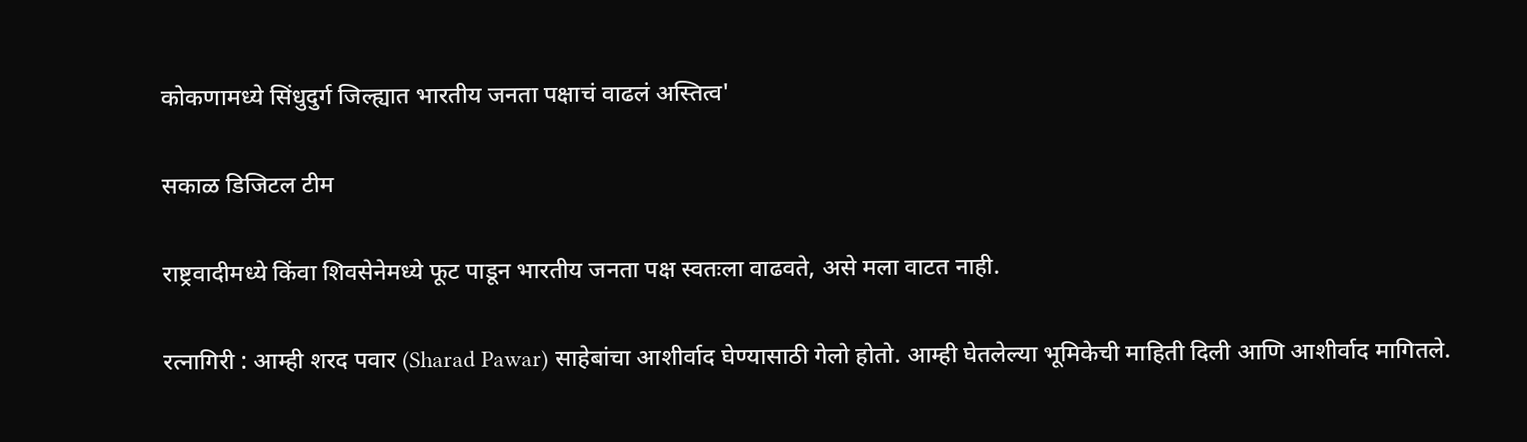कोकणामध्ये सिंधुदुर्ग जिल्ह्यात भारतीय जनता पक्षाचं वाढलं अस्तित्व'

सकाळ डिजिटल टीम

राष्ट्रवादीमध्ये किंवा शिवसेनेमध्ये फूट पाडून भारतीय जनता पक्ष स्वतःला वाढवते, असे मला वाटत नाही.

रत्नागिरी : आम्ही शरद पवार (Sharad Pawar) साहेबांचा आशीर्वाद घेण्यासाठी गेलो होतो. आम्ही घेतलेल्या भूमिकेची माहिती दिली आणि आशीर्वाद मागितले.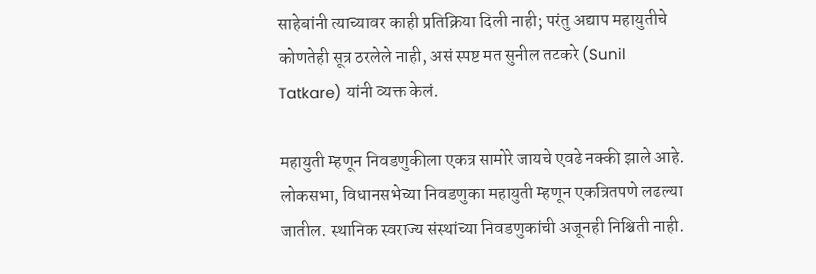साहेबांनी त्याच्यावर काही प्रतिक्रिया दिली नाही; परंतु अद्याप महायुतीचे कोणतेही सूत्र ठरलेले नाही, असं स्पष्ट मत सुनील तटकरे (Sunil Tatkare) यांनी व्यक्त केलं.

महायुती म्हणून निवडणुकीला एकत्र सामोरे जायचे एवढे नक्की झाले आहे. लोकसभा, विधानसभेच्या निवडणुका महायुती म्हणून एकत्रितपणे लढल्या जातील. स्थानिक स्वराज्य संस्थांच्या निवडणुकांची अजूनही निश्चिती नाही.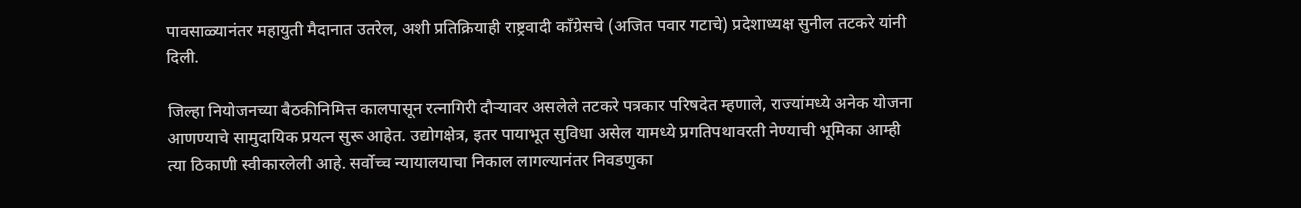पावसाळ्यानंतर महायुती मैदानात उतरेल, अशी प्रतिक्रियाही राष्ट्रवादी काँग्रेसचे (अजित पवार गटाचे) प्रदेशाध्यक्ष सुनील तटकरे यांनी दिली.

जिल्हा नियोजनच्या बैठकीनिमित्त कालपासून रत्नागिरी दौऱ्यावर असलेले तटकरे पत्रकार परिषदेत म्हणाले, राज्यांमध्ये अनेक योजना आणण्याचे सामुदायिक प्रयत्न सुरू आहेत. उद्योगक्षेत्र, इतर पायाभूत सुविधा असेल यामध्ये प्रगतिपथावरती नेण्याची भूमिका आम्ही त्या ठिकाणी स्वीकारलेली आहे. सर्वोच्च न्यायालयाचा निकाल लागल्यानंतर निवडणुका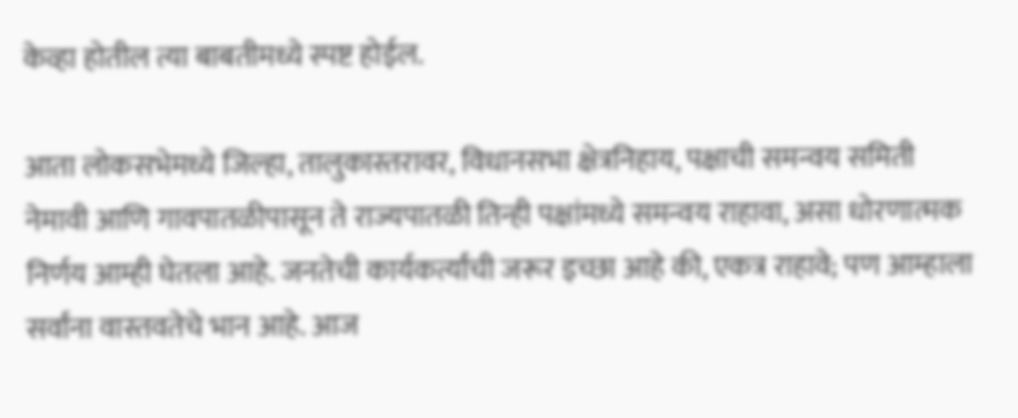केव्हा होतील त्या बाबतीमध्ये स्पष्ट होईल.

आता लोकसभेमध्ये जिल्हा, तालुकास्तरावर, विधानसभा क्षेत्रनिहाय, पक्षाची समन्वय समिती नेमावी आणि गावपातळीपासून ते राज्यपातळी तिन्ही पक्षांमध्ये समन्वय राहावा, असा धोरणात्मक निर्णय आम्ही घेतला आहे. जनतेची कार्यकर्त्यांची जरूर इच्छा आहे की, एकत्र राहावे; पण आम्हाला सर्वांना वास्तवतेचे भान आहे. आज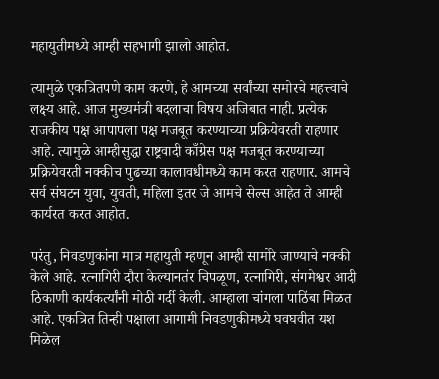महायुतीमध्ये आम्ही सहभागी झालो आहोत.

त्यामुळे एकत्रितपणे काम करणे, हे आमच्या सर्वांच्या समोरचे महत्त्वाचे लक्ष्य आहे. आज मुख्यमंत्री बदलाचा विषय अजिबात नाही. प्रत्येक राजकीय पक्ष आपापला पक्ष मजबूत करण्याच्या प्रक्रियेवरती राहणार आहे. त्यामुळे आम्हीसुद्धा राष्ट्रवादी काँग्रेस पक्ष मजबूत करण्याच्या प्रक्रियेवरती नक्कीच पुढच्या कालावधीमध्ये काम करत राहणार. आमचे सर्व संघटन युवा, युवती, महिला इतर जे आमचे सेल्स आहेत ते आम्ही कार्यरत करत आहोत.

परंतु, निवडणुकांना मात्र महायुती म्हणून आम्ही सामोरे जाण्याचे नक्की केले आहे. रत्नागिरी दौरा केल्यानतंर चिपळूण, रत्नागिरी, संगमेश्वर आदी ठिकाणी कार्यकर्त्यांनी मोठी गर्दी केली. आम्हाला चांगला पाठिंबा मिळत आहे. एकत्रित तिन्ही पक्षाला आगामी निवडणुकीमध्ये घवघवीत यश मिळेल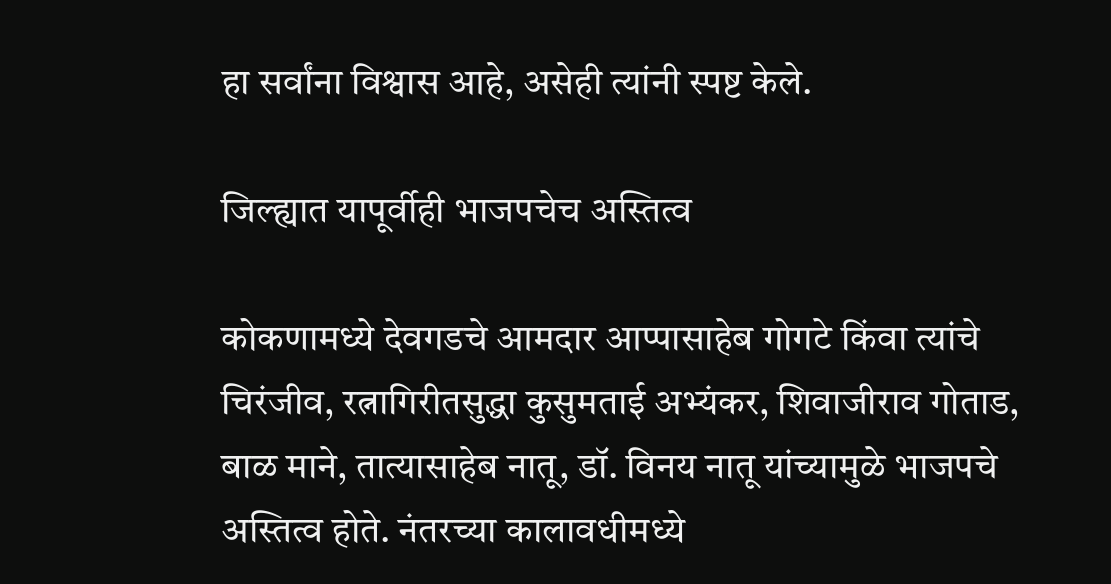हा सर्वांना विश्वास आहे, असेही त्यांनी स्पष्ट केले.

जिल्ह्यात यापूर्वीही भाजपचेच अस्तित्व

कोकणामध्ये देवगडचे आमदार आप्पासाहेब गोगटे किंवा त्यांचे चिरंजीव, रत्नागिरीतसुद्धा कुसुमताई अभ्यंकर, शिवाजीराव गोताड, बाळ माने, तात्यासाहेब नातू, डॉ. विनय नातू यांच्यामुळे भाजपचे अस्तित्व होते. नंतरच्या कालावधीमध्ये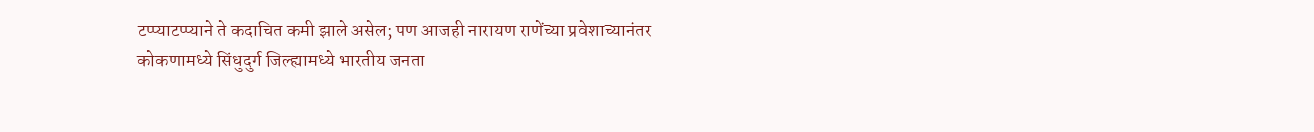टप्प्याटप्प्याने ते कदाचित कमी झाले असेल; पण आजही नारायण राणेंच्या प्रवेशाच्यानंतर कोकणामध्ये सिंधुदुर्ग जिल्ह्यामध्ये भारतीय जनता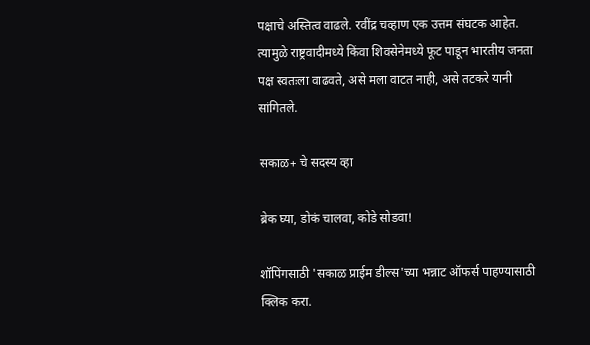पक्षाचे अस्तित्व वाढले. रवींद्र चव्हाण एक उत्तम संघटक आहेत. त्यामुळे राष्ट्रवादीमध्ये किंवा शिवसेनेमध्ये फूट पाडून भारतीय जनता पक्ष स्वतःला वाढवते, असे मला वाटत नाही, असे तटकरे यानी सांगितले.

सकाळ+ चे सदस्य व्हा

ब्रेक घ्या, डोकं चालवा, कोडे सोडवा!

शॉपिंगसाठी 'सकाळ प्राईम डील्स'च्या भन्नाट ऑफर्स पाहण्यासाठी क्लिक करा.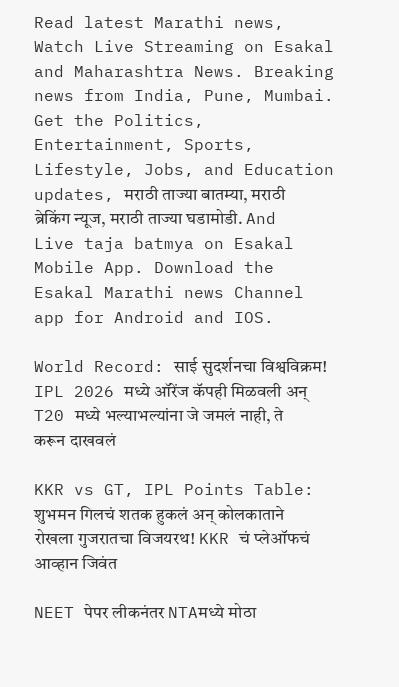Read latest Marathi news, Watch Live Streaming on Esakal and Maharashtra News. Breaking news from India, Pune, Mumbai. Get the Politics, Entertainment, Sports, Lifestyle, Jobs, and Education updates, मराठी ताज्या बातम्या, मराठी ब्रेकिंग न्यूज, मराठी ताज्या घडामोडी. And Live taja batmya on Esakal Mobile App. Download the Esakal Marathi news Channel app for Android and IOS.

World Record: साई सुदर्शनचा विश्वविक्रम! IPL 2026 मध्ये ऑरेंज कॅपही मिळवली अन् T20 मध्ये भल्याभल्यांना जे जमलं नाही, ते करून दाखवलं

KKR vs GT, IPL Points Table: शुभमन गिलचं शतक हुकलं अन् कोलकाताने रोखला गुजरातचा विजयरथ! KKR चं प्लेऑफचं आव्हान जिवंत

NEET पेपर लीकनंतर NTAमध्ये मोठा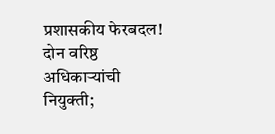प्रशासकीय फेरबदल! दोन वरिष्ठ अधिकाऱ्यांची नियुक्ती;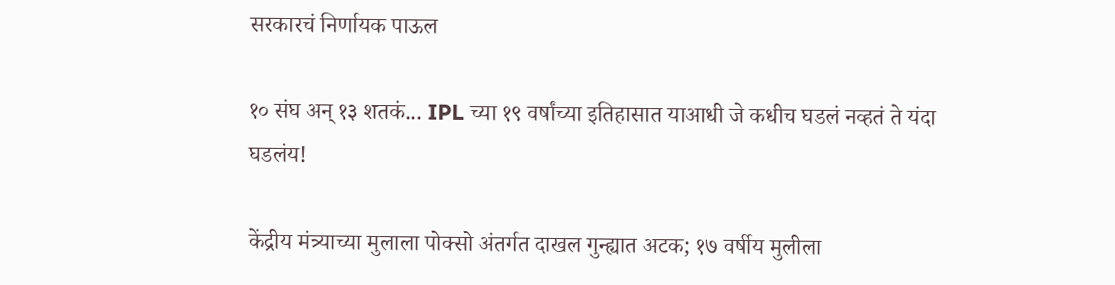सरकारचं निर्णायक पाऊल

१० संघ अन् १३ शतकं... IPL च्या १९ वर्षांच्या इतिहासात याआधी जे कधीच घडलं नव्हतं ते यंदा घडलंय!

केंद्रीय मंत्र्याच्या मुलाला पोक्सो अंतर्गत दाखल गुन्ह्यात अटक; १७ वर्षीय मुलीला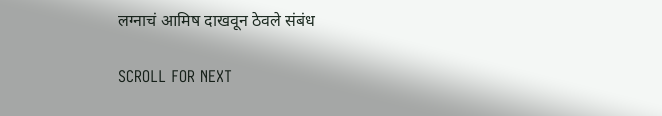लग्नाचं आमिष दाखवून ठेवले संबंध

SCROLL FOR NEXT